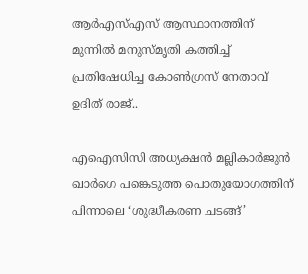ആർഎസ്എസ് ആസ്ഥാനത്തിന് മുന്നിൽ മനുസ്മൃതി കത്തിച്ച് പ്രതിഷേധിച്ച കോൺഗ്രസ് നേതാവ് ഉദിത് രാജ്..

എഐസിസി അധ്യക്ഷൻ മല്ലികാർജുൻ ഖാർഗെ പങ്കെടുത്ത പൊതുയോഗത്തിന് പിന്നാലെ ‘ശുദ്ധീകരണ ചടങ്ങ്’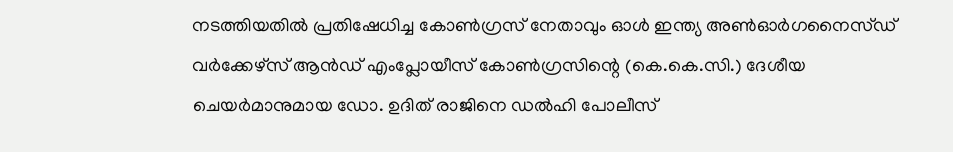നടത്തിയതിൽ പ്രതിഷേധിച്ച കോൺഗ്രസ് നേതാവും ഓൾ ഇന്ത്യ അൺഓർഗനൈസ്ഡ് വർക്കേഴ്‌സ് ആൻഡ് എംപ്ലോയീസ് കോൺഗ്രസിന്റെ (കെ.കെ.സി.) ദേശീയ ചെയർമാനുമായ ഡോ. ഉദിത് രാജിനെ ഡൽഹി പോലീസ്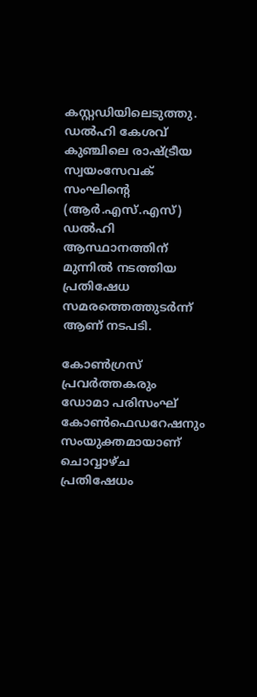കസ്റ്റഡിയിലെടുത്തു. ഡൽഹി കേശവ് കുഞ്ചിലെ രാഷ്ട്രീയ സ്വയംസേവക് സംഘിന്റെ (ആർ.എസ്.എസ്) ഡൽഹി ആസ്ഥാനത്തിന് മുന്നിൽ നടത്തിയ പ്രതിഷേധ സമരത്തെത്തുടർന്ന് ആണ് നടപടി.

കോൺഗ്രസ് പ്രവർത്തകരും ഡോമാ പരിസംഘ് കോൺഫെഡറേഷനും സംയുക്തമായാണ് ചൊവ്വാഴ്ച പ്രതിഷേധം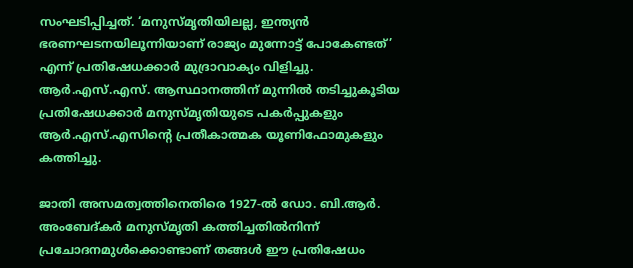സംഘടിപ്പിച്ചത്. ‘മനുസ്മൃതിയിലല്ല, ഇന്ത്യൻ ഭരണഘടനയിലൂന്നിയാണ് രാജ്യം മുന്നോട്ട് പോകേണ്ടത്’ എന്ന് പ്രതിഷേധക്കാർ മുദ്രാവാക്യം വിളിച്ചു. ആർ.എസ്.എസ്. ആസ്ഥാനത്തിന് മുന്നിൽ തടിച്ചുകൂടിയ പ്രതിഷേധക്കാർ മനുസ്മൃതിയുടെ പകർപ്പുകളും ആർ.എസ്.എസിന്റെ പ്രതീകാത്മക യൂണിഫോമുകളും കത്തിച്ചു.

ജാതി അസമത്വത്തിനെതിരെ 1927-ൽ ഡോ. ബി.ആർ. അംബേദ്കർ മനുസ്മൃതി കത്തിച്ചതിൽനിന്ന് പ്രചോദനമുൾക്കൊണ്ടാണ് തങ്ങൾ ഈ പ്രതിഷേധം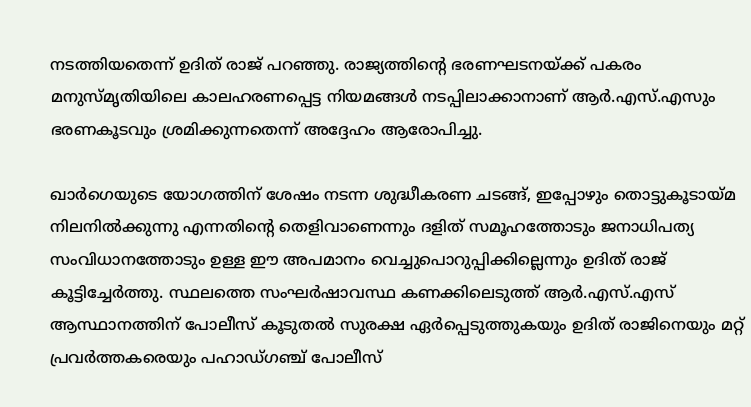നടത്തിയതെന്ന് ഉദിത് രാജ് പറഞ്ഞു. രാജ്യത്തിന്റെ ഭരണഘടനയ്ക്ക് പകരം മനുസ്മൃതിയിലെ കാലഹരണപ്പെട്ട നിയമങ്ങൾ നടപ്പിലാക്കാനാണ് ആർ.എസ്.എസും ഭരണകൂടവും ശ്രമിക്കുന്നതെന്ന് അദ്ദേഹം ആരോപിച്ചു.

ഖാർഗെയുടെ യോഗത്തിന് ശേഷം നടന്ന ശുദ്ധീകരണ ചടങ്ങ്, ഇപ്പോഴും തൊട്ടുകൂടായ്മ നിലനിൽക്കുന്നു എന്നതിന്റെ തെളിവാണെന്നും ദളിത് സമൂഹത്തോടും ജനാധിപത്യ സംവിധാനത്തോടും ഉള്ള ഈ അപമാനം വെച്ചുപൊറുപ്പിക്കില്ലെന്നും ഉദിത് രാജ് കൂട്ടിച്ചേർത്തു. സ്ഥലത്തെ സംഘർഷാവസ്ഥ കണക്കിലെടുത്ത് ആർ.എസ്.എസ് ആസ്ഥാനത്തിന് പോലീസ് കൂടുതൽ സുരക്ഷ ഏർപ്പെടുത്തുകയും ഉദിത് രാജിനെയും മറ്റ് പ്രവർത്തകരെയും പഹാഡ്ഗഞ്ച് പോലീസ്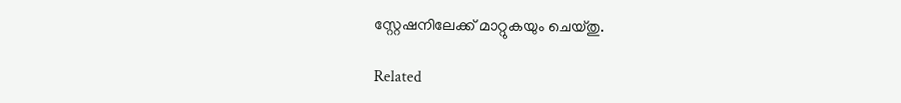സ്റ്റേഷനിലേക്ക് മാറ്റുകയും ചെയ്തു.

Related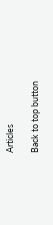Articles

Back to top button